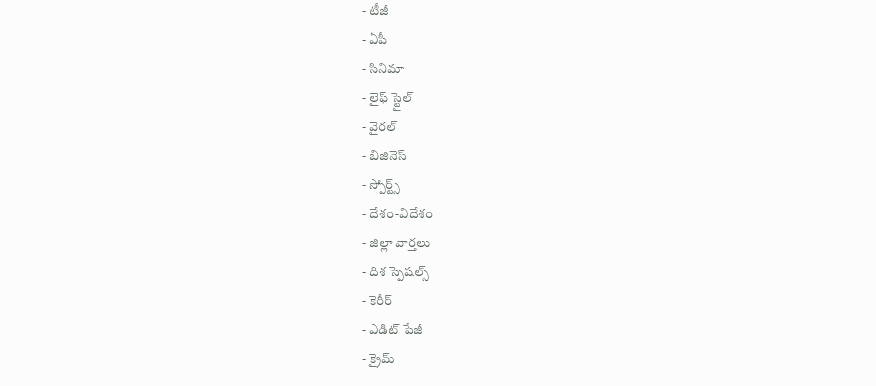- టీజీ
- ఏపీ
- సినిమా
- లైఫ్ స్టైల్
- వైరల్
- బిజినెస్
- స్పోర్ట్స్
- దేశం-విదేశం
- జిల్లా వార్తలు
- దిశ స్పెషల్స్
- కెరీర్
- ఎడిట్ పేజీ
- క్రైమ్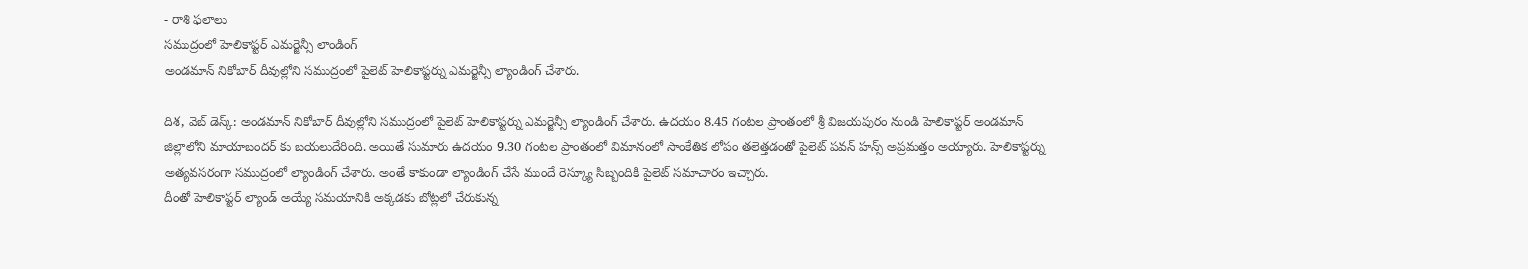- రాశి ఫలాలు
సముద్రంలో హెలికాప్టర్ ఎమర్జెన్సీ లాండింగ్
అండమాన్ నికోబార్ దీవుల్లోని సముద్రంలో పైలెట్ హెలికాప్టర్ను ఎమర్జెన్సీ ల్యాండింగ్ చేశారు.

దిశ, వెబ్ డెస్క్: అండమాన్ నికోబార్ దీవుల్లోని సముద్రంలో పైలెట్ హెలికాప్టర్ను ఎమర్జెన్సీ ల్యాండింగ్ చేశారు. ఉదయం 8.45 గంటల ప్రాంతంలో శ్రీ విజయపురం నుండి హెలికాప్టర్ అండమాన్ జిల్లాలోని మాయాబందర్ కు బయలుదేరింది. అయితే సుమారు ఉదయం 9.30 గంటల ప్రాంతంలో విమానంలో సాంకేతిక లోపం తలెత్తడంతో పైలెట్ పవన్ హన్స్ అప్రమత్తం అయ్యారు. హెలికాప్టర్ను అత్యవసరంగా సముద్రంలో ల్యాండింగ్ చేశారు. అంతే కాకుండా ల్యాండింగ్ చేసే ముందే రెస్క్యూ సిబ్బందికి పైలెట్ సమాచారం ఇచ్చారు.
దీంతో హెలికాప్టర్ ల్యాండ్ అయ్యే సమయానికి అక్కడకు బోట్లలో చేరుకున్న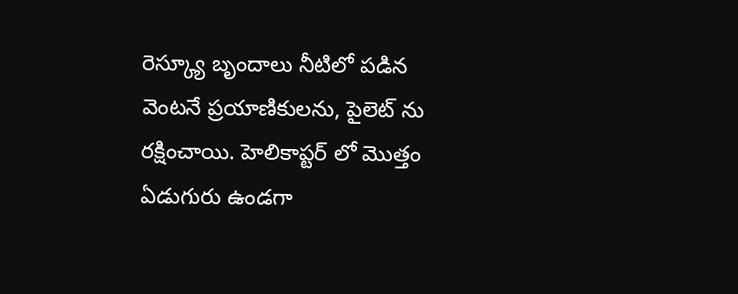రెస్క్యూ బృందాలు నీటిలో పడిన వెంటనే ప్రయాణికులను, పైలెట్ ను రక్షించాయి. హెలికాప్టర్ లో మొత్తం ఏడుగురు ఉండగా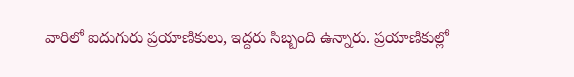వారిలో ఐదుగురు ప్రయాణికులు, ఇద్దరు సిబ్బంది ఉన్నారు. ప్రయాణికుల్లో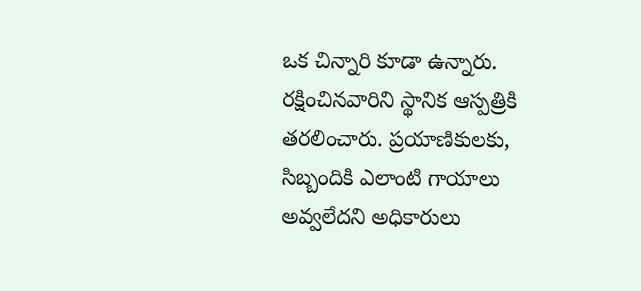ఒక చిన్నారి కూడా ఉన్నారు. రక్షించినవారిని స్థానిక ఆస్పత్రికి తరలించారు. ప్రయాణికులకు, సిబ్బందికి ఎలాంటి గాయాలు అవ్వలేదని అధికారులు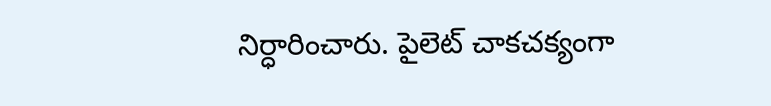నిర్ధారించారు. పైలెట్ చాకచక్యంగా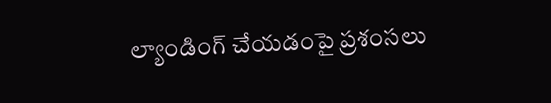ల్యాండింగ్ చేయడంపై ప్రశంసలు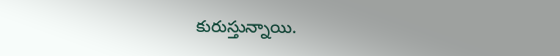కురుస్తున్నాయి.